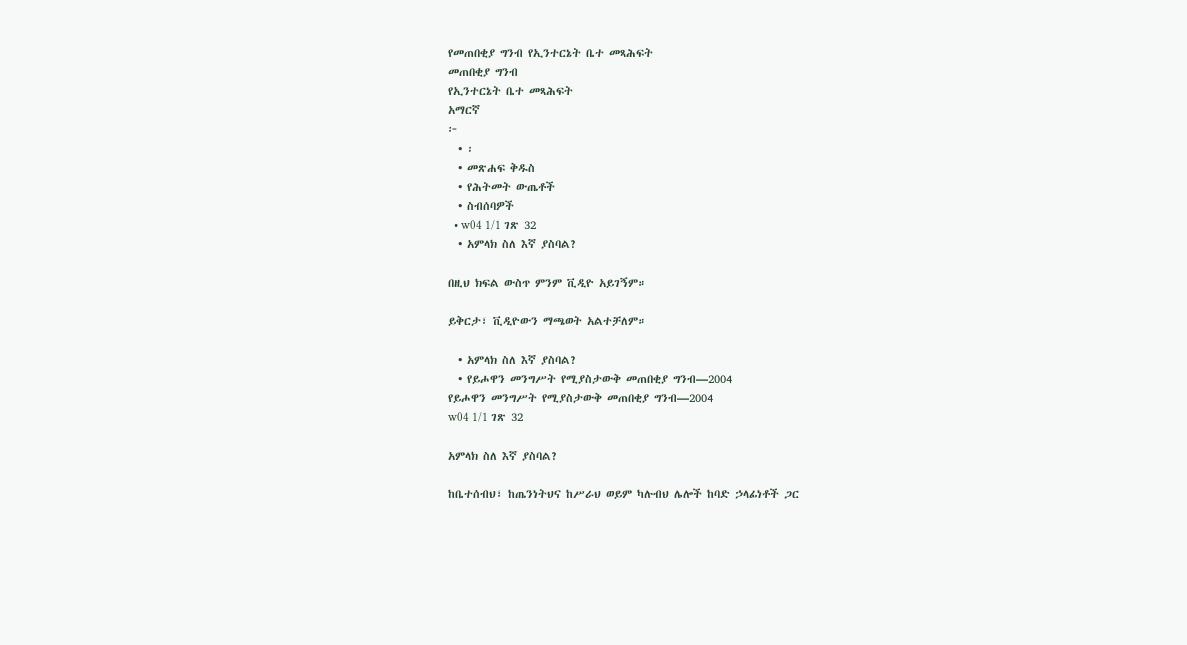የመጠበቂያ ግንብ የኢንተርኔት ቤተ መጻሕፍት
መጠበቂያ ግንብ
የኢንተርኔት ቤተ መጻሕፍት
አማርኛ
፦
  • ፡
  • መጽሐፍ ቅዱስ
  • የሕትመት ውጤቶች
  • ስብሰባዎች
  • w04 1/1 ገጽ 32
  • አምላክ ስለ እኛ ያስባል?

በዚህ ክፍል ውስጥ ምንም ቪዲዮ አይገኝም።

ይቅርታ፣ ቪዲዮውን ማጫወት አልተቻለም።

  • አምላክ ስለ እኛ ያስባል?
  • የይሖዋን መንግሥት የሚያስታውቅ መጠበቂያ ግንብ—2004
የይሖዋን መንግሥት የሚያስታውቅ መጠበቂያ ግንብ—2004
w04 1/1 ገጽ 32

አምላክ ስለ እኛ ያስባል?

ከቤተሰብህ፣ ከጤንነትህና ከሥራህ ወይም ካሉብህ ሌሎች ከባድ ኃላፊነቶች ጋር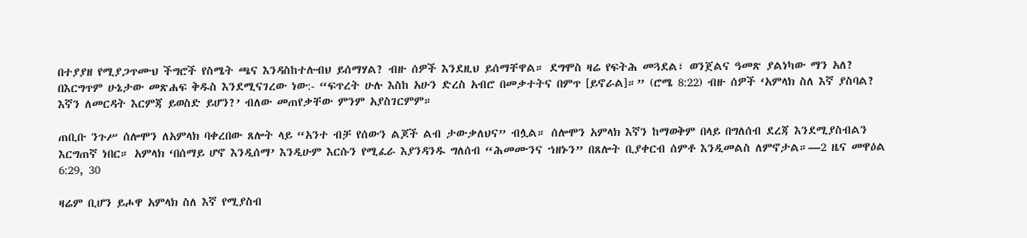በተያያዘ የሚያጋጥሙህ ችግሮች የስሜት ጫና እንዳስከተሉብህ ይሰማሃል? ብዙ ሰዎች እንደዚህ ይሰማቸዋል። ደግሞስ ዛሬ የፍትሕ መጓደል፣ ወንጀልና ዓመጽ ያልነካው ማን አለ? በእርግጥም ሁኔታው መጽሐፍ ቅዱስ እንደሚናገረው ነው:- “ፍጥረት ሁሉ እስከ አሁን ድረስ አብሮ በመቃተትና በምጥ [ይኖራል]።” (ሮሜ 8:22) ብዙ ሰዎች ‘አምላክ ስለ እኛ ያስባል? እኛን ለመርዳት እርምጃ ይወስድ ይሆን?’ ብለው መጠየቃቸው ምንም አያስገርምም።

ጠቢቡ ንጉሥ ሰሎሞን ለአምላክ ባቀረበው ጸሎት ላይ “አንተ ብቻ የሰውን ልጆች ልብ ታውቃለህና” ብሏል። ሰሎሞን አምላክ እኛን ከማወቅም በላይ በግለሰብ ደረጃ እንደሚያስብልን እርግጠኛ ነበር። አምላክ ‘በሰማይ ሆኖ እንዲሰማ’ እንዲሁም እርሱን የሚፈራ እያንዳንዱ ግለሰብ “ሕመሙንና ኀዘኑን” በጸሎት ቢያቀርብ ሰምቶ እንዲመልስ ለምኖታል።—2 ዜና መዋዕል 6:29, 30

ዛሬም ቢሆን ይሖዋ አምላክ ስለ እኛ የሚያስብ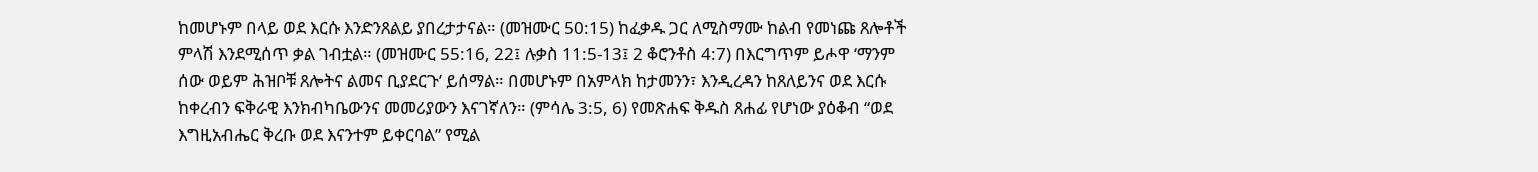ከመሆኑም በላይ ወደ እርሱ እንድንጸልይ ያበረታታናል። (መዝሙር 50:15) ከፈቃዱ ጋር ለሚስማሙ ከልብ የመነጩ ጸሎቶች ምላሽ እንደሚሰጥ ቃል ገብቷል። (መዝሙር 55:16, 22፤ ሉቃስ 11:5-13፤ 2 ቆሮንቶስ 4:7) በእርግጥም ይሖዋ ‘ማንም ሰው ወይም ሕዝቦቹ ጸሎትና ልመና ቢያደርጉ’ ይሰማል። በመሆኑም በአምላክ ከታመንን፣ እንዲረዳን ከጸለይንና ወደ እርሱ ከቀረብን ፍቅራዊ እንክብካቤውንና መመሪያውን እናገኛለን። (ምሳሌ 3:5, 6) የመጽሐፍ ቅዱስ ጸሐፊ የሆነው ያዕቆብ “ወደ እግዚአብሔር ቅረቡ ወደ እናንተም ይቀርባል” የሚል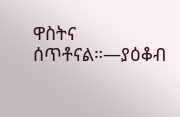ዋስትና ሰጥቶናል።—ያዕቆብ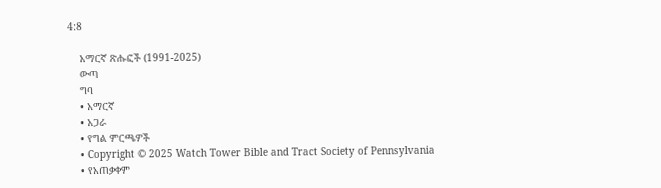4:8

    አማርኛ ጽሑፎች (1991-2025)
    ውጣ
    ግባ
    • አማርኛ
    • አጋራ
    • የግል ምርጫዎች
    • Copyright © 2025 Watch Tower Bible and Tract Society of Pennsylvania
    • የአጠቃቀም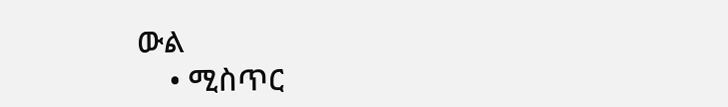ውል
    • ሚስጥር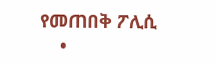የመጠበቅ ፖሊሲ
    •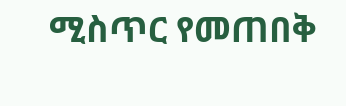ሚስጥር የመጠበቅ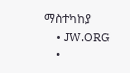ማስተካከያ
    • JW.ORG
    •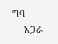ግባ
    አጋራ